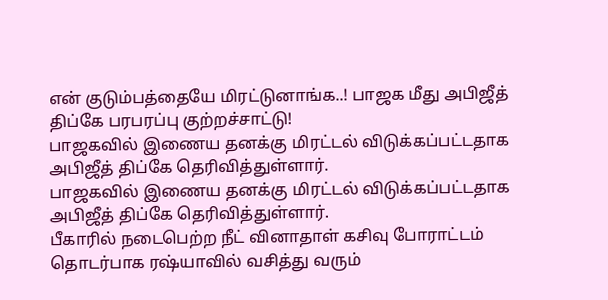என் குடும்பத்தையே மிரட்டுனாங்க..! பாஜக மீது அபிஜீத் திப்கே பரபரப்பு குற்றச்சாட்டு!
பாஜகவில் இணைய தனக்கு மிரட்டல் விடுக்கப்பட்டதாக அபிஜீத் திப்கே தெரிவித்துள்ளார்.
பாஜகவில் இணைய தனக்கு மிரட்டல் விடுக்கப்பட்டதாக அபிஜீத் திப்கே தெரிவித்துள்ளார்.
பீகாரில் நடைபெற்ற நீட் வினாதாள் கசிவு போராட்டம் தொடர்பாக ரஷ்யாவில் வசித்து வரும்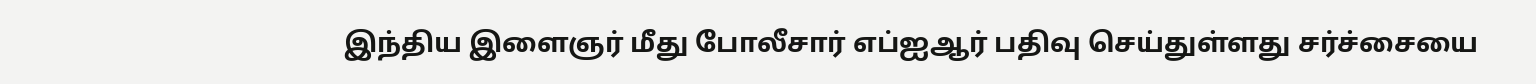இந்திய இளைஞர் மீது போலீசார் எப்ஐஆர் பதிவு செய்துள்ளது சர்ச்சையை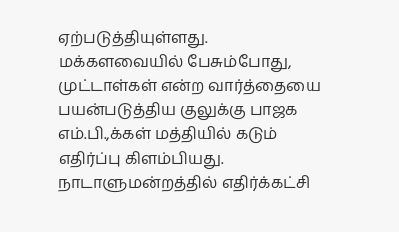ஏற்படுத்தியுள்ளது.
மக்களவையில் பேசும்போது, முட்டாள்கள் என்ற வார்த்தையை பயன்படுத்திய குலுக்கு பாஜக எம்.பி.,க்கள் மத்தியில் கடும் எதிர்ப்பு கிளம்பியது.
நாடாளுமன்றத்தில் எதிர்க்கட்சி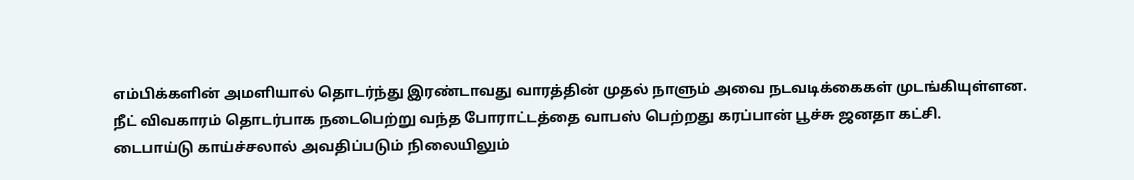எம்பிக்களின் அமளியால் தொடர்ந்து இரண்டாவது வாரத்தின் முதல் நாளும் அவை நடவடிக்கைகள் முடங்கியுள்ளன.
நீட் விவகாரம் தொடர்பாக நடைபெற்று வந்த போராட்டத்தை வாபஸ் பெற்றது கரப்பான் பூச்சு ஜனதா கட்சி.
டைபாய்டு காய்ச்சலால் அவதிப்படும் நிலையிலும்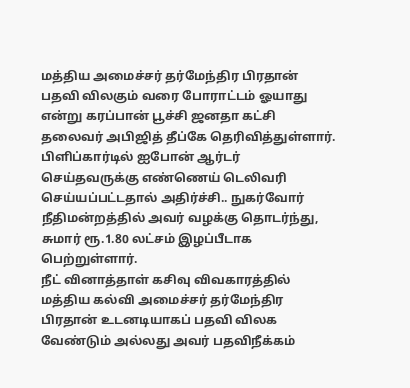மத்திய அமைச்சர் தர்மேந்திர பிரதான் பதவி விலகும் வரை போராட்டம் ஓயாது என்று கரப்பான் பூச்சி ஜனதா கட்சி தலைவர் அபிஜித் தீப்கே தெரிவித்துள்ளார்.
பிளிப்கார்டில் ஐபோன் ஆர்டர் செய்தவருக்கு எண்ணெய் டெலிவரி செய்யப்பட்டதால் அதிர்ச்சி.. நுகர்வோர் நீதிமன்றத்தில் அவர் வழக்கு தொடர்ந்து, சுமார் ரூ.1.80 லட்சம் இழப்பீடாக பெற்றுள்ளார்.
நீட் வினாத்தாள் கசிவு விவகாரத்தில் மத்திய கல்வி அமைச்சர் தர்மேந்திர பிரதான் உடனடியாகப் பதவி விலக வேண்டும் அல்லது அவர் பதவிநீக்கம்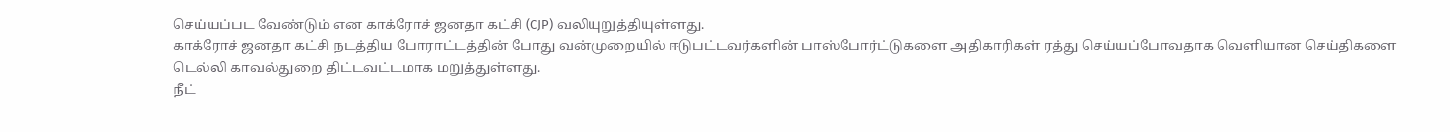செய்யப்பட வேண்டும் என காக்ரோச் ஜனதா கட்சி (CJP) வலியுறுத்தியுள்ளது.
காக்ரோச் ஜனதா கட்சி நடத்திய போராட்டத்தின் போது வன்முறையில் ஈடுபட்டவர்களின் பாஸ்போர்ட்டுகளை அதிகாரிகள் ரத்து செய்யப்போவதாக வெளியான செய்திகளை டெல்லி காவல்துறை திட்டவட்டமாக மறுத்துள்ளது.
நீட்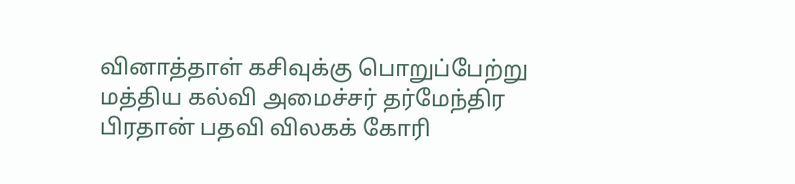வினாத்தாள் கசிவுக்கு பொறுப்பேற்று மத்திய கல்வி அமைச்சர் தர்மேந்திர பிரதான் பதவி விலகக் கோரி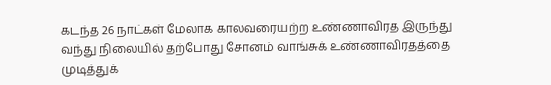கடந்த 26 நாட்கள் மேலாக காலவரையற்ற உண்ணாவிரத இருந்து வந்து நிலையில் தற்போது சோனம் வாங்சுக் உண்ணாவிரதத்தை முடித்துக்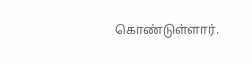கொண்டுள்ளார்.